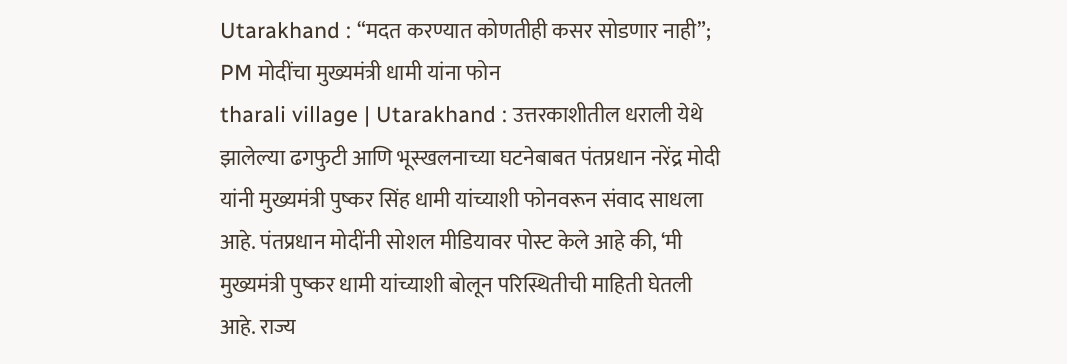Utarakhand : “मदत करण्यात कोणतीही कसर सोडणार नाही”; PM मोदींचा मुख्यमंत्री धामी यांना फोन
tharali village | Utarakhand : उत्तरकाशीतील धराली येथे झालेल्या ढगफुटी आणि भूस्खलनाच्या घटनेबाबत पंतप्रधान नरेंद्र मोदी यांनी मुख्यमंत्री पुष्कर सिंह धामी यांच्याशी फोनवरून संवाद साधला आहे. पंतप्रधान मोदींनी सोशल मीडियावर पोस्ट केले आहे की, ‘मी मुख्यमंत्री पुष्कर धामी यांच्याशी बोलून परिस्थितीची माहिती घेतली आहे. राज्य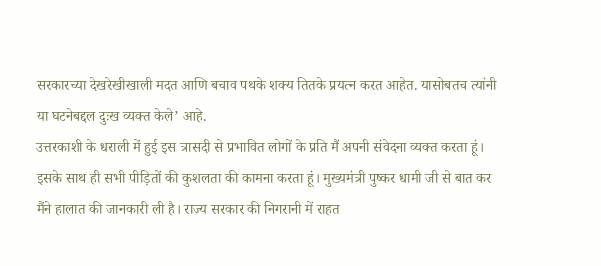सरकारच्या देखरेखीखाली मदत आणि बचाव पथके शक्य तितके प्रयत्न करत आहेत. यासोबतच त्यांनी या घटनेबद्दल दुःख व्यक्त केले’ आहे.
उत्तरकाशी के धराली में हुई इस त्रासदी से प्रभावित लोगों के प्रति मैं अपनी संवेदना व्यक्त करता हूं। इसके साथ ही सभी पीड़ितों की कुशलता की कामना करता हूं। मुख्यमंत्री पुष्कर धामी जी से बात कर मैंने हालात की जानकारी ली है। राज्य सरकार की निगरानी में राहत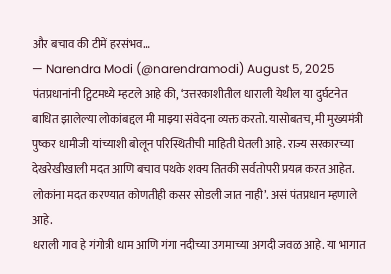और बचाव की टीमें हरसंभव…
— Narendra Modi (@narendramodi) August 5, 2025
पंतप्रधानांनी ट्विटमध्ये म्हटले आहे की, ‘उत्तरकाशीतील धाराली येथील या दुर्घटनेत बाधित झालेल्या लोकांबद्दल मी माझ्या संवेदना व्यक्त करतो. यासोबतच, मी मुख्यमंत्री पुष्कर धामीजी यांच्याशी बोलून परिस्थितीची माहिती घेतली आहे. राज्य सरकारच्या देखरेखीखाली मदत आणि बचाव पथके शक्य तितकी सर्वतोपरी प्रयत्न करत आहेत. लोकांना मदत करण्यात कोणतीही कसर सोडली जात नाही’. असं पंतप्रधान म्हणाले आहे.
धराली गाव हे गंगोत्री धाम आणि गंगा नदीच्या उगमाच्या अगदी जवळ आहे. या भागात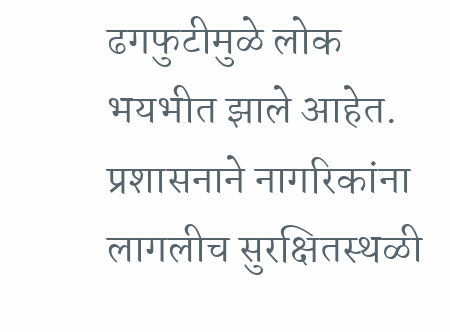ढगफुटीमुळे लोक भयभीत झाले आहेत. प्रशासनाने नागरिकांना लागलीच सुरक्षितस्थळी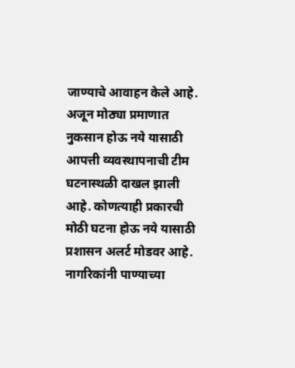जाण्याचे आवाहन केले आहे. अजून मोठ्या प्रमाणात नुकसान होऊ नये यासाठी आपत्ती व्यवस्थापनाची टीम घटनास्थळी दाखल झाली आहे. कोणत्याही प्रकारची मोठी घटना होऊ नये यासाठी प्रशासन अलर्ट मोडवर आहे. नागरिकांनी पाण्याच्या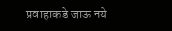प्रवाहाकडे जाऊ नये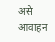असे आवाहन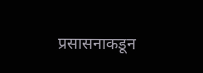प्रसासनाकडून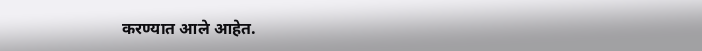करण्यात आले आहेत.